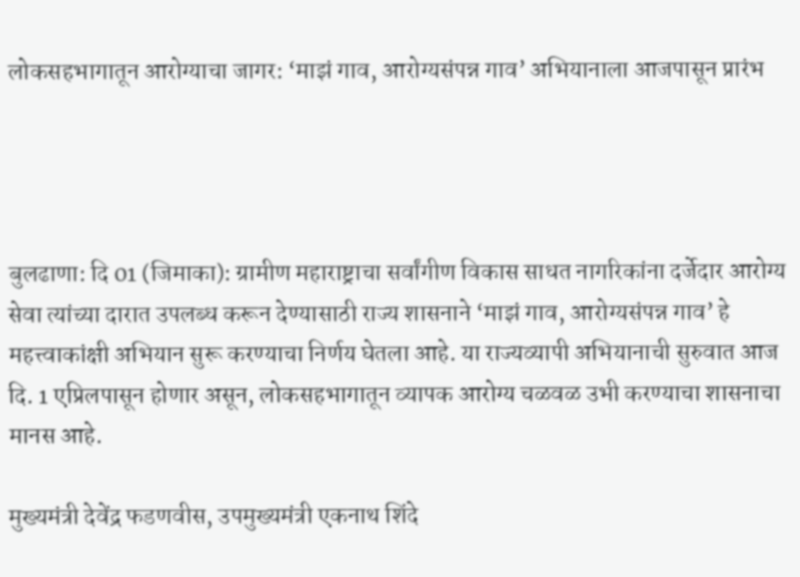लोकसहभागातून आरोग्याचा जागर: ‘माझं गाव, आरोग्यसंपन्न गाव’ अभियानाला आजपासून प्रारंभ




बुलढाणा: दि 01 (जिमाका): ग्रामीण महाराष्ट्राचा सर्वांगीण विकास साधत नागरिकांना दर्जेदार आरोग्य सेवा त्यांच्या दारात उपलब्ध करून देण्यासाठी राज्य शासनाने ‘माझं गाव, आरोग्यसंपन्न गाव’ हे महत्त्वाकांक्षी अभियान सुरू करण्याचा निर्णय घेतला आहे. या राज्यव्यापी अभियानाची सुरुवात आज दि. 1 एप्रिलपासून होणार असून, लोकसहभागातून व्यापक आरोग्य चळवळ उभी करण्याचा शासनाचा मानस आहे.

मुख्यमंत्री देवेंद्र फडणवीस, उपमुख्यमंत्री एकनाथ शिंदे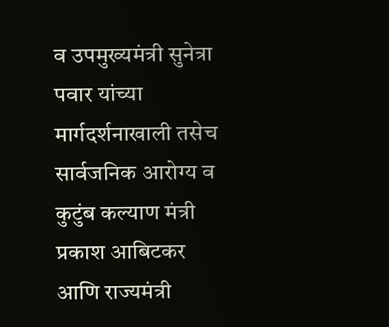व उपमुख्यमंत्री सुनेत्रा पवार यांच्या मार्गदर्शनाखाली तसेच सार्वजनिक आरोग्य व कुटुंब कल्याण मंत्री प्रकाश आबिटकर आणि राज्यमंत्री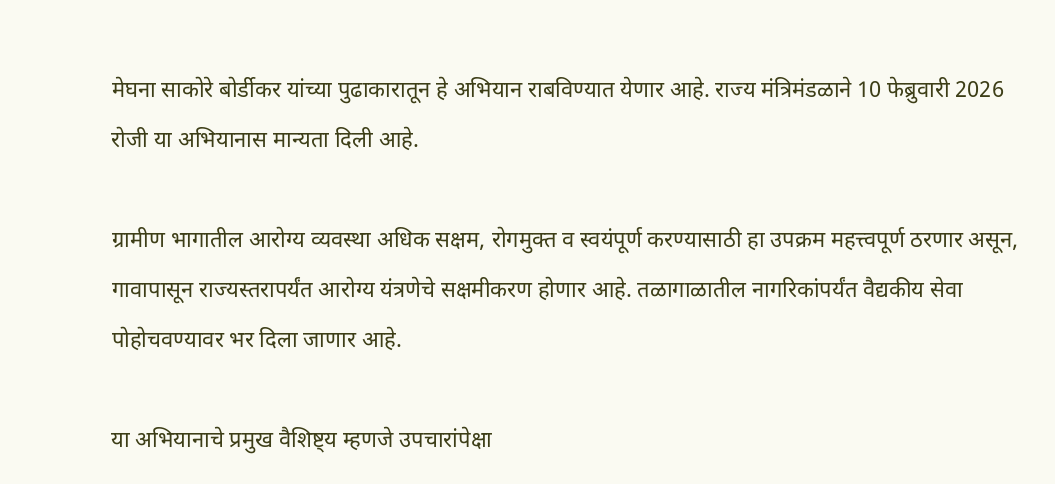मेघना साकोरे बोर्डीकर यांच्या पुढाकारातून हे अभियान राबविण्यात येणार आहे. राज्य मंत्रिमंडळाने 10 फेब्रुवारी 2026  रोजी या अभियानास मान्यता दिली आहे.

ग्रामीण भागातील आरोग्य व्यवस्था अधिक सक्षम, रोगमुक्त व स्वयंपूर्ण करण्यासाठी हा उपक्रम महत्त्वपूर्ण ठरणार असून, गावापासून राज्यस्तरापर्यंत आरोग्य यंत्रणेचे सक्षमीकरण होणार आहे. तळागाळातील नागरिकांपर्यंत वैद्यकीय सेवा पोहोचवण्यावर भर दिला जाणार आहे.

या अभियानाचे प्रमुख वैशिष्ट्य म्हणजे उपचारांपेक्षा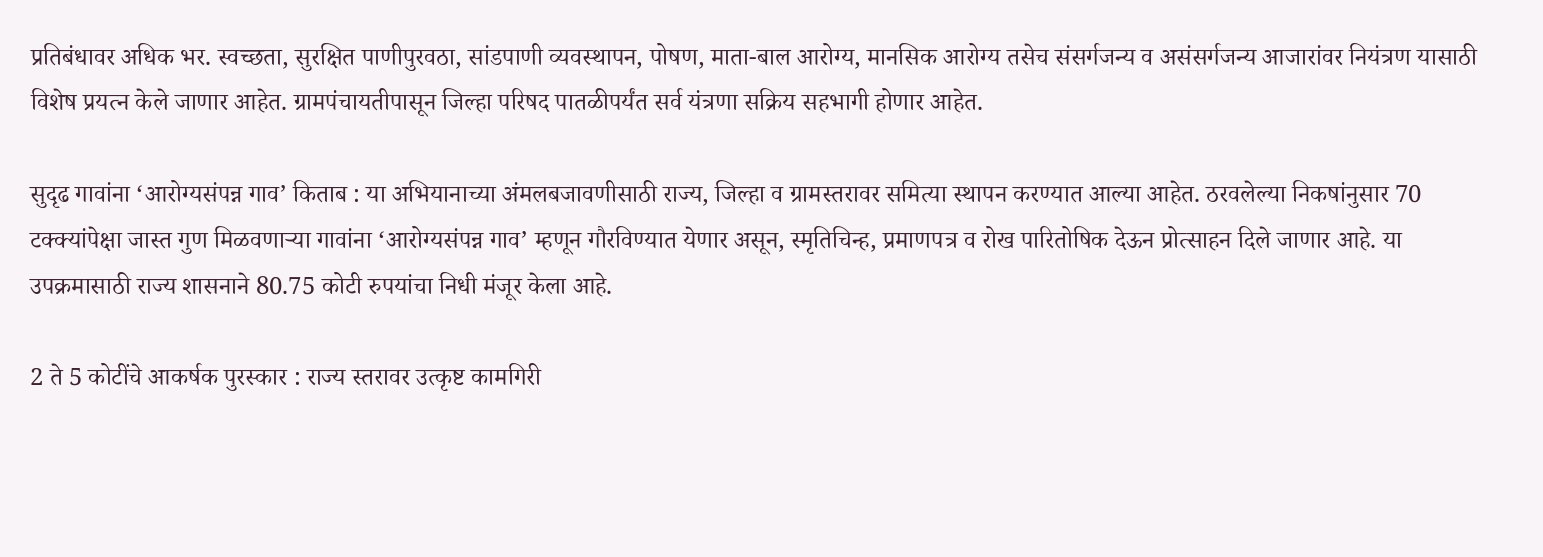प्रतिबंधावर अधिक भर. स्वच्छता, सुरक्षित पाणीपुरवठा, सांडपाणी व्यवस्थापन, पोषण, माता-बाल आरोग्य, मानसिक आरोग्य तसेच संसर्गजन्य व असंसर्गजन्य आजारांवर नियंत्रण यासाठी विशेष प्रयत्न केले जाणार आहेत. ग्रामपंचायतीपासून जिल्हा परिषद पातळीपर्यंत सर्व यंत्रणा सक्रिय सहभागी होणार आहेत.

सुदृढ गावांना ‘आरोग्यसंपन्न गाव’ किताब : या अभियानाच्या अंमलबजावणीसाठी राज्य, जिल्हा व ग्रामस्तरावर समित्या स्थापन करण्यात आल्या आहेत. ठरवलेल्या निकषांनुसार 70 टक्क्यांपेक्षा जास्त गुण मिळवणाऱ्या गावांना ‘आरोग्यसंपन्न गाव’ म्हणून गौरविण्यात येणार असून, स्मृतिचिन्ह, प्रमाणपत्र व रोख पारितोषिक देऊन प्रोत्साहन दिले जाणार आहे. या उपक्रमासाठी राज्य शासनाने 80.75 कोटी रुपयांचा निधी मंजूर केला आहे.

2 ते 5 कोटींचे आकर्षक पुरस्कार : राज्य स्तरावर उत्कृष्ट कामगिरी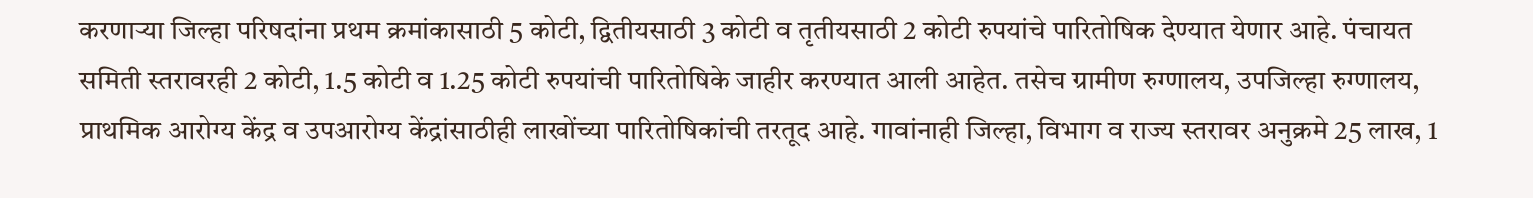करणाऱ्या जिल्हा परिषदांना प्रथम क्रमांकासाठी 5 कोटी, द्वितीयसाठी 3 कोटी व तृतीयसाठी 2 कोटी रुपयांचे पारितोषिक देण्यात येणार आहे. पंचायत समिती स्तरावरही 2 कोटी, 1.5 कोटी व 1.25 कोटी रुपयांची पारितोषिके जाहीर करण्यात आली आहेत. तसेच ग्रामीण रुग्णालय, उपजिल्हा रुग्णालय, प्राथमिक आरोग्य केंद्र व उपआरोग्य केंद्रांसाठीही लाखोंच्या पारितोषिकांची तरतूद आहे. गावांनाही जिल्हा, विभाग व राज्य स्तरावर अनुक्रमे 25 लाख, 1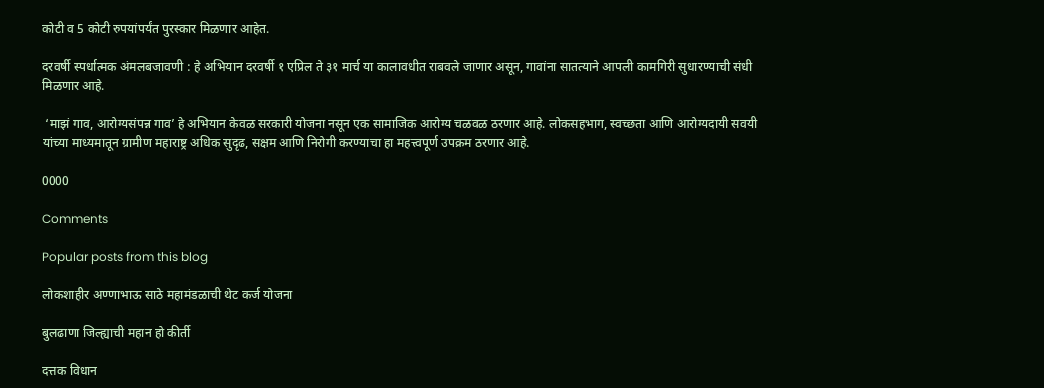कोटी व 5 कोटी रुपयांपर्यंत पुरस्कार मिळणार आहेत.

दरवर्षी स्पर्धात्मक अंमलबजावणी : हे अभियान दरवर्षी १ एप्रिल ते ३१ मार्च या कालावधीत राबवले जाणार असून, गावांना सातत्याने आपली कामगिरी सुधारण्याची संधी मिळणार आहे.

 ‘माझं गाव, आरोग्यसंपन्न गाव’ हे अभियान केवळ सरकारी योजना नसून एक सामाजिक आरोग्य चळवळ ठरणार आहे. लोकसहभाग, स्वच्छता आणि आरोग्यदायी सवयी यांच्या माध्यमातून ग्रामीण महाराष्ट्र अधिक सुदृढ, सक्षम आणि निरोगी करण्याचा हा महत्त्वपूर्ण उपक्रम ठरणार आहे.

0000

Comments

Popular posts from this blog

लोकशाहीर अण्णाभाऊ साठे महामंडळाची थेट कर्ज योजना

बुलढाणा जिल्ह्याची महान हो कीर्ती

दत्तक विधान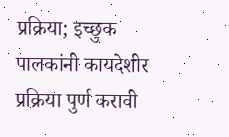प्रक्रिया; इच्छुक पालकांनी कायदेशीर प्रक्रिया पुर्ण करावी